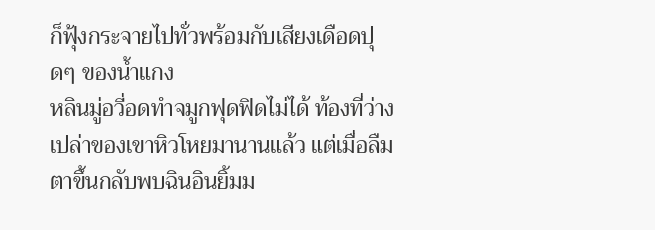ก็ฟุ้งกระจายไปทั่วพร้อมกับเสียงเดือดปุดๆ ของน้ำแกง
หลินมู่อวี่อดทำจมูกฟุดฟิดไม่ได้ ท้องที่ว่างเปล่าของเขาหิวโหยมานานแล้ว แต่เมื่อลืมตาขึ้นกลับพบฉินอินยิ้มม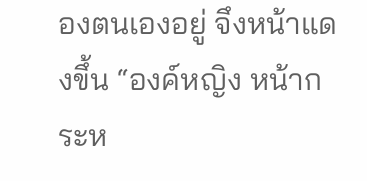องตนเองอยู่ จึงหน้าแดงขึ้น “องค์หญิง หน้ากระห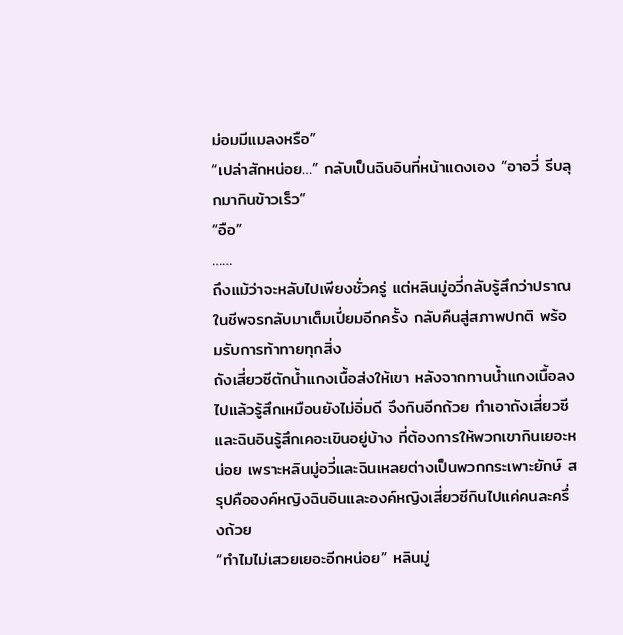ม่อมมีแมลงหรือ”
“เปล่าสักหน่อย…” กลับเป็นฉินอินที่หน้าแดงเอง “อาอวี่ รีบลุกมากินข้าวเร็ว”
“อือ”
……
ถึงแม้ว่าจะหลับไปเพียงชั่วครู่ แต่หลินมู่อวี่กลับรู้สึกว่าปราณในชีพจรกลับมาเต็มเปี่ยมอีกครั้ง กลับคืนสู่สภาพปกติ พร้อมรับการท้าทายทุกสิ่ง
ถังเสี่ยวซีตักน้ำแกงเนื้อส่งให้เขา หลังจากทานน้ำแกงเนื้อลงไปแล้วรู้สึกเหมือนยังไม่อิ่มดี จึงกินอีกถ้วย ทำเอาถังเสี่ยวซีและฉินอินรู้สึกเคอะเขินอยู่บ้าง ที่ต้องการให้พวกเขากินเยอะหน่อย เพราะหลินมู่อวี่และฉินเหลยต่างเป็นพวกกระเพาะยักษ์ สรุปคือองค์หญิงฉินอินและองค์หญิงเสี่ยวซีกินไปแค่คนละครึ่งถ้วย
“ทำไมไม่เสวยเยอะอีกหน่อย” หลินมู่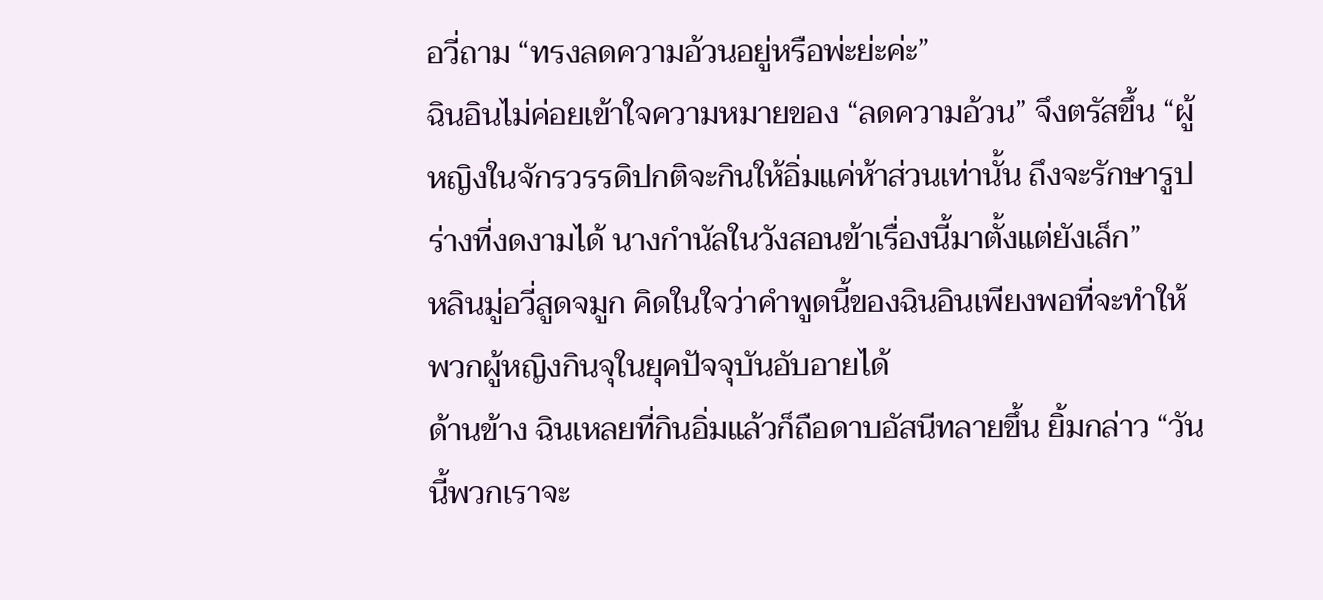อวี่ถาม “ทรงลดความอ้วนอยู่หรือพ่ะย่ะค่ะ”
ฉินอินไม่ค่อยเข้าใจความหมายของ “ลดความอ้วน” จึงตรัสขึ้น “ผู้หญิงในจักรวรรดิปกติจะกินให้อิ่มแค่ห้าส่วนเท่านั้น ถึงจะรักษารูปร่างที่งดงามได้ นางกำนัลในวังสอนข้าเรื่องนี้มาตั้งแต่ยังเล็ก”
หลินมู่อวี่สูดจมูก คิดในใจว่าคำพูดนี้ของฉินอินเพียงพอที่จะทำให้พวกผู้หญิงกินจุในยุคปัจจุบันอับอายได้
ด้านข้าง ฉินเหลยที่กินอิ่มแล้วก็ถือดาบอัสนีทลายขึ้น ยิ้มกล่าว “วันนี้พวกเราจะ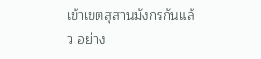เข้าเขตสุสานมังกรกันแล้ว อย่าง